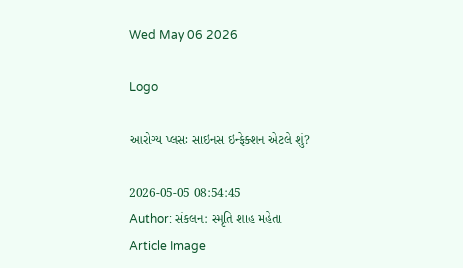Wed May 06 2026

Logo

આરોગ્ય પ્લસઃ સાઇનસ ઇન્ફેક્શન એટલે શું?

2026-05-05 08:54:45
Author: સંકલન: સ્મૃતિ શાહ મહેતા
Article Image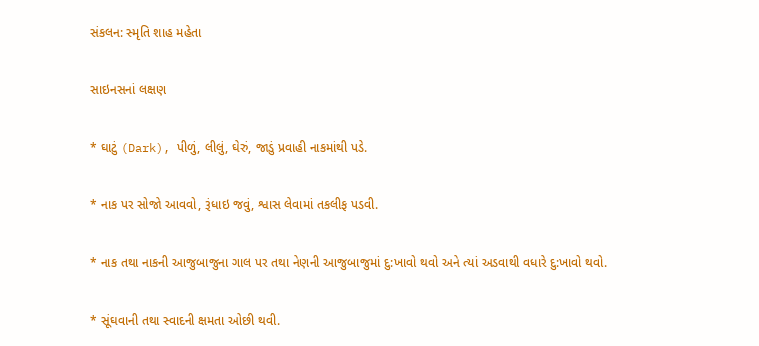સંકલન: સ્મૃતિ શાહ મહેતા

સાઇનસનાં લક્ષણ

* ઘાટું (Dark), પીળું, લીલું, ઘેરું, જાડું પ્રવાહી નાકમાંથી પડે.

* નાક પર સોજો આવવો, રૂંધાઇ જવું, શ્વાસ લેવામાં તકલીફ પડવી.

* નાક તથા નાકની આજુબાજુના ગાલ પર તથા નેણની આજુબાજુમાં દુ:ખાવો થવો અને ત્યાં અડવાથી વધારે દુ:ખાવો થવો.

* સૂંઘવાની તથા સ્વાદની ક્ષમતા ઓછી થવી.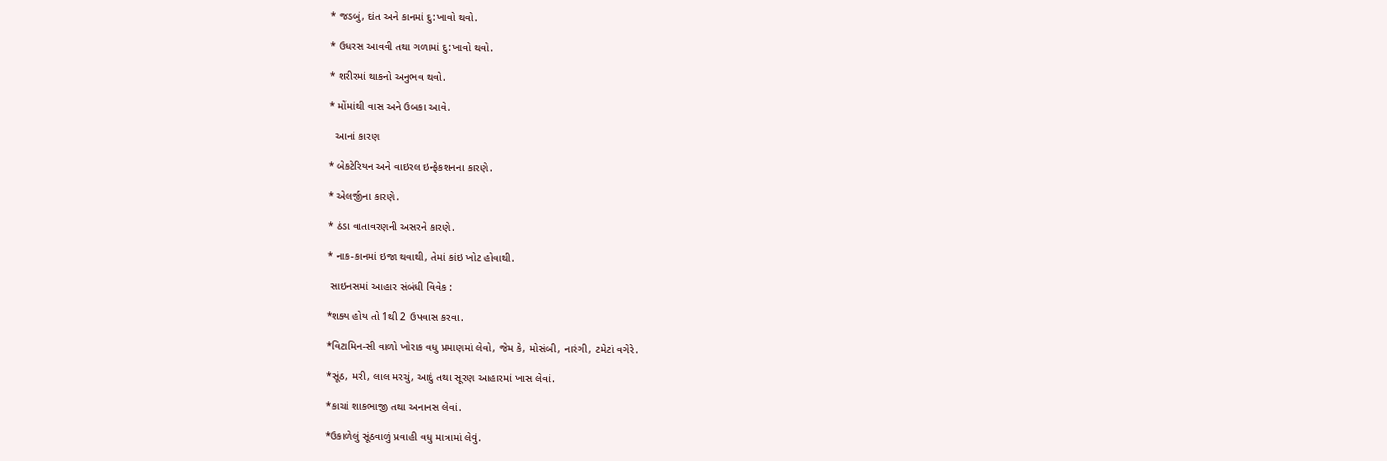* જડબું, દાંત અને કાનમાં દુ:ખાવો થવો.

* ઉધરસ આવવી તથા ગળામાં દુ:ખાવો થવો.

* શરીરમાં થાકનો અનુભવ થવો.

* મોંમાંથી વાસ અને ઉબકા આવે.

  આનાં કારણ

* બેકટેરિયન અને વાઇરલ ઇન્ફેકશનના કારણે.

* એલર્જીના કારણે.

* ઠંડા વાતાવરણની અસરને કારણે.

* નાક-કાનમાં ઇજા થવાથી, તેમાં કાંઇ ખોટ હોવાથી.

 સાઇનસમાં આહાર સંબંધી વિવેક :

*શક્ય હોય તો 1થી 2 ઉપવાસ કરવા.

*વિટામિન-સી વાળો ખોરાક વધુ પ્રમાણમાં લેવો, જેમ કે, મોસંબી, નારંગી, ટમેટાં વગેરે.

*સૂંઠ, મરી, લાલ મરચું, આદું તથા સૂરણ આહારમાં ખાસ લેવાં.

*કાચાં શાકભાજી તથા અનાનસ લેવાં.

*ઉકાળેલું સૂંઠવાળું પ્રવાહી વધુ માત્રામાં લેવું.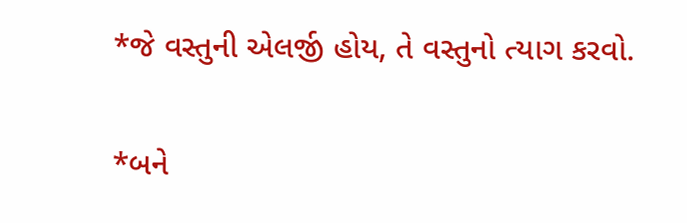*જે વસ્તુની એલર્જી હોય, તે વસ્તુનો ત્યાગ કરવો.

*બને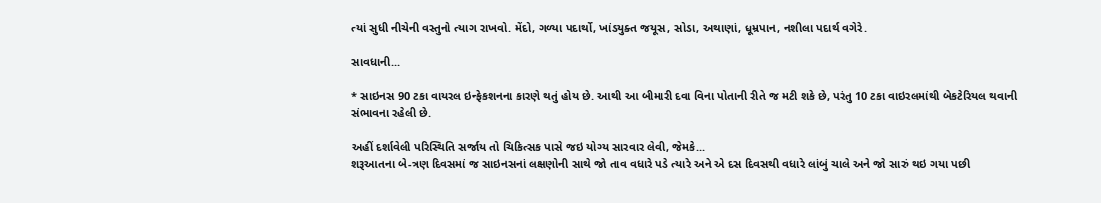ત્યાં સુધી નીચેની વસ્તુનો ત્યાગ રાખવો. મેંદો, ગળ્યા પદાર્થો, ખાંડયુક્ત જયૂસ, સોડા, અથાણાં, ધૂમ્રપાન, નશીલા પદાર્થ વગેરે.

સાવધાની...

* સાઇનસ 90 ટકા વાયરલ ઇન્ફેકશનના કારણે થતું હોય છે. આથી આ બીમારી દવા વિના પોતાની રીતે જ મટી શકે છે, પરંતુ 10 ટકા વાઇરલમાંથી બેકટેરિયલ થવાની સંભાવના રહેલી છે.

અહીં દર્શાવેલી પરિસ્થિતિ સર્જાય તો ચિકિત્સક પાસે જઇ યોગ્ય સારવાર લેવી, જેમકે...
શરૂઆતના બે-ત્રણ દિવસમાં જ સાઇનસનાં લક્ષણોની સાથે જો તાવ વધારે પડે ત્યારે અને એ દસ દિવસથી વધારે લાંબું ચાલે અને જો સારું થઇ ગયા પછી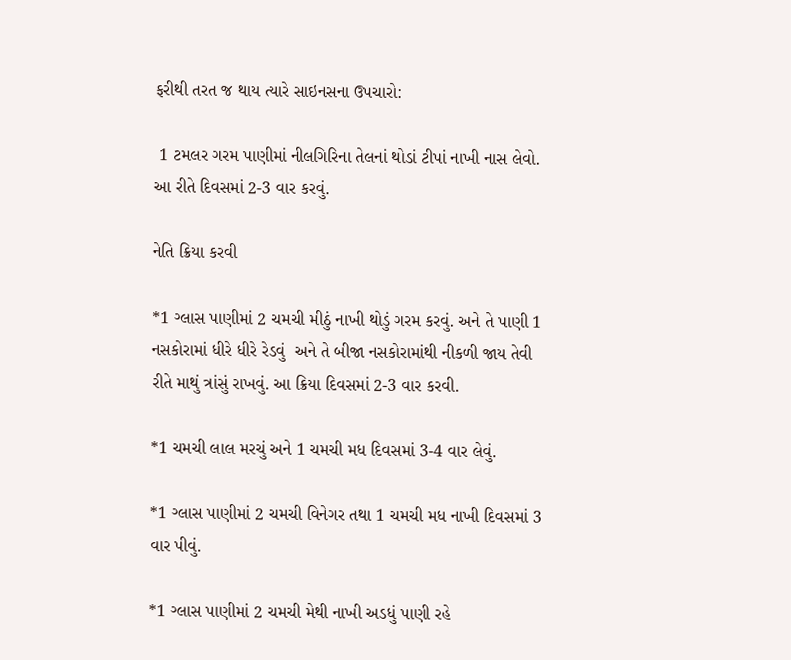ફરીથી તરત જ થાય ત્યારે સાઇનસના ઉપચારો:

 1 ટમલર ગરમ પાણીમાં નીલગિરિના તેલનાં થોડાં ટીપાં નાખી નાસ લેવો. આ રીતે દિવસમાં 2-3 વાર કરવું.

નેતિ ક્રિયા કરવી

*1 ગ્લાસ પાણીમાં 2 ચમચી મીઠું નાખી થોડું ગરમ કરવું. અને તે પાણી 1 નસકોરામાં ધીરે ધીરે રેડવું  અને તે બીજા નસકોરામાંથી નીકળી જાય તેવી રીતે માથું ત્રાંસું રાખવું. આ ક્રિયા દિવસમાં 2-3 વાર કરવી.

*1 ચમચી લાલ મરચું અને 1 ચમચી મધ દિવસમાં 3-4 વાર લેવું.

*1 ગ્લાસ પાણીમાં 2 ચમચી વિનેગર તથા 1 ચમચી મધ નાખી દિવસમાં 3 વાર પીવું.

*1 ગ્લાસ પાણીમાં 2 ચમચી મેથી નાખી અડધું પાણી રહે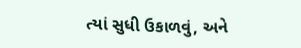ત્યાં સુધી ઉકાળવું, અને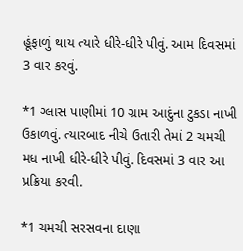હૂંફાળું થાય ત્યારે ધીરે-ધીરે પીવું. આમ દિવસમાં 3 વાર કરવું.

*1 ગ્લાસ પાણીમાં 10 ગ્રામ આદુંના ટુકડા નાખી ઉકાળવું. ત્યારબાદ નીચે ઉતારી તેમાં 2 ચમચી મધ નાખી ધીરે-ધીરે પીવું. દિવસમાં 3 વાર આ પ્રક્રિયા કરવી.

*1 ચમચી સરસવના દાણા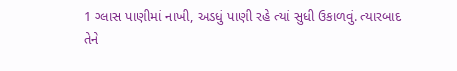1 ગ્લાસ પાણીમાં નાખી, અડધું પાણી રહે ત્યાં સુધી ઉકાળવું. ત્યારબાદ તેને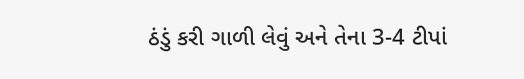ઠંડું કરી ગાળી લેવું અને તેના 3-4 ટીપાં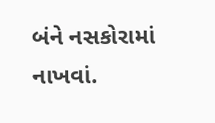બંને નસકોરામાં નાખવાં.